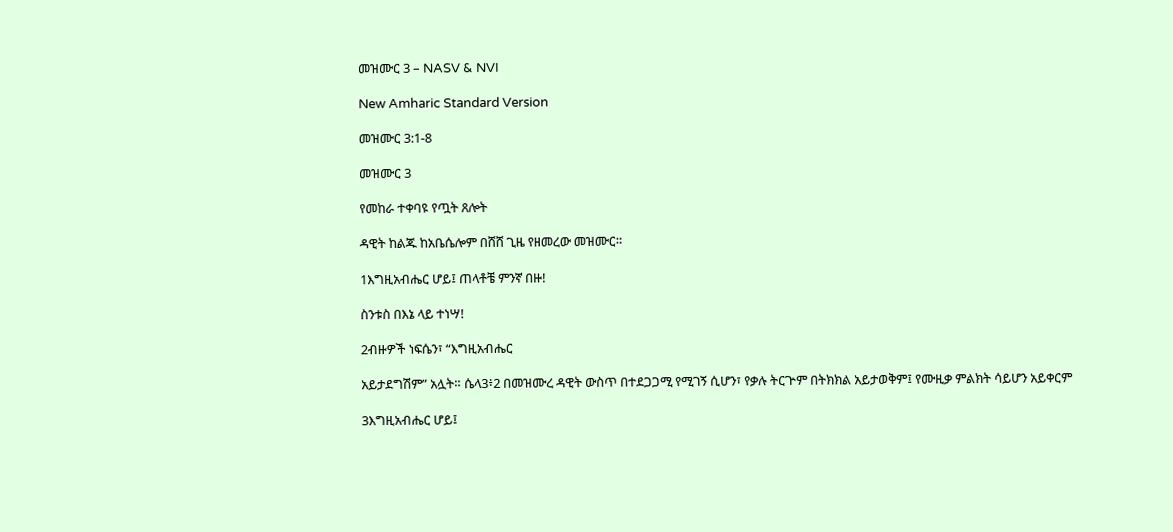መዝሙር 3 – NASV & NVI

New Amharic Standard Version

መዝሙር 3:1-8

መዝሙር 3

የመከራ ተቀባዩ የጧት ጸሎት

ዳዊት ከልጁ ከአቤሴሎም በሸሸ ጊዜ የዘመረው መዝሙር።

1እግዚአብሔር ሆይ፤ ጠላቶቼ ምንኛ በዙ!

ስንቱስ በእኔ ላይ ተነሣ!

2ብዙዎች ነፍሴን፣ “እግዚአብሔር

አይታደግሽም” አሏት። ሴላ3፥2 በመዝሙረ ዳዊት ውስጥ በተደጋጋሚ የሚገኝ ሲሆን፣ የቃሉ ትርጕም በትክክል አይታወቅም፤ የሙዚቃ ምልክት ሳይሆን አይቀርም

3እግዚአብሔር ሆይ፤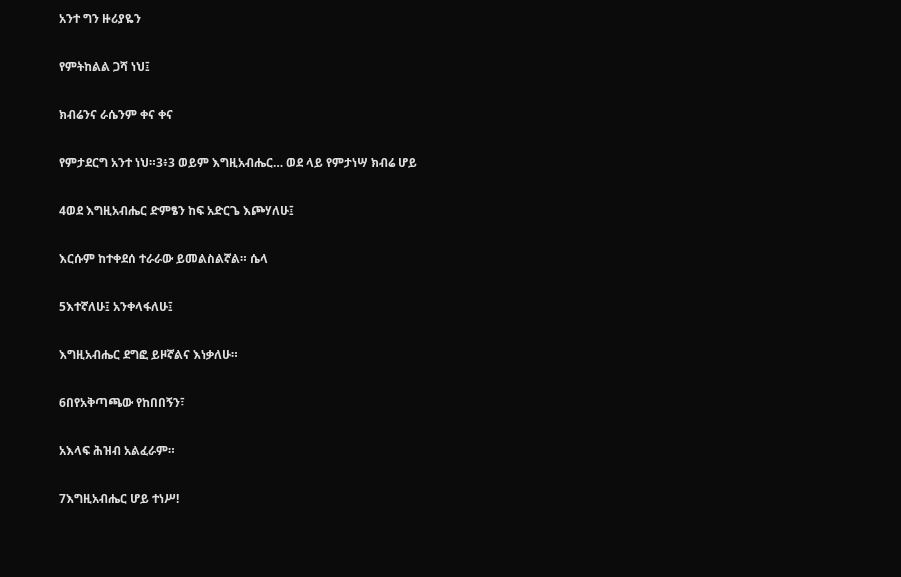አንተ ግን ዙሪያዬን

የምትከልል ጋሻ ነህ፤

ክብሬንና ራሴንም ቀና ቀና

የምታደርግ አንተ ነህ።3፥3 ወይም እግዚአብሔር… ወደ ላይ የምታነሣ ክብሬ ሆይ

4ወደ እግዚአብሔር ድምፄን ከፍ አድርጌ እጮሃለሁ፤

እርሱም ከተቀደሰ ተራራው ይመልስልኛል። ሴላ

5እተኛለሁ፤ አንቀላፋለሁ፤

እግዚአብሔር ደግፎ ይዞኛልና እነቃለሁ።

6በየአቅጣጫው የከበበኝን፣

አእላፍ ሕዝብ አልፈራም።

7እግዚአብሔር ሆይ ተነሥ!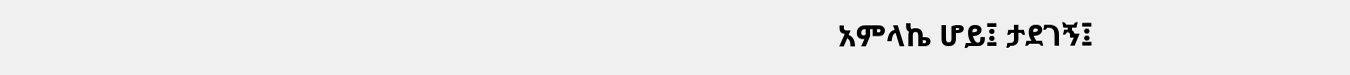አምላኬ ሆይ፤ ታደገኝ፤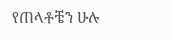የጠላቶቼን ሁሉ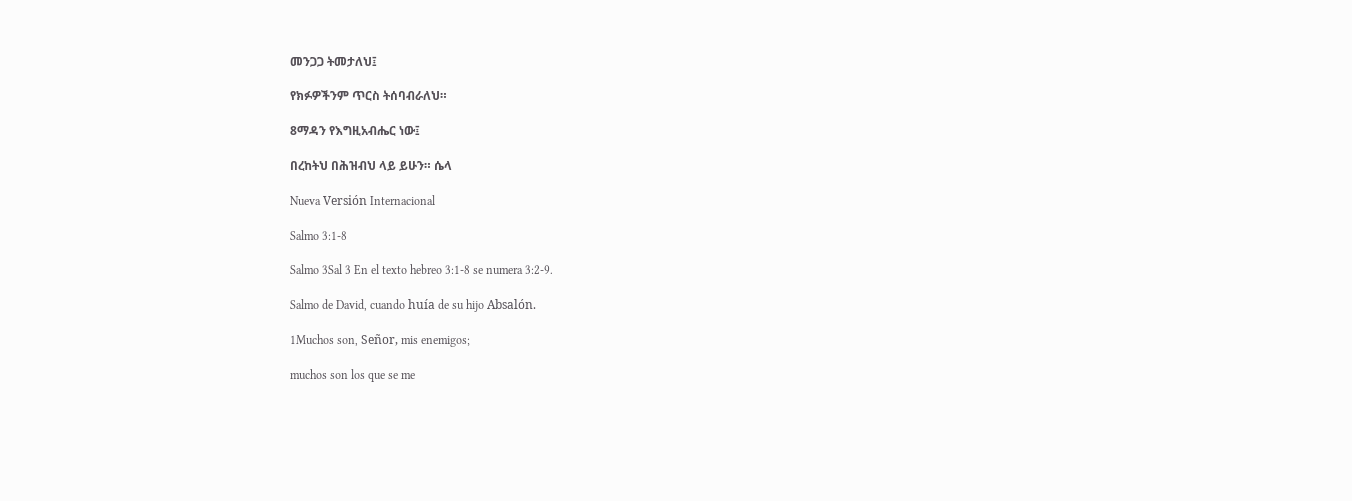መንጋጋ ትመታለህ፤

የክፉዎችንም ጥርስ ትሰባብራለህ።

8ማዳን የእግዚአብሔር ነው፤

በረከትህ በሕዝብህ ላይ ይሁን። ሴላ

Nueva Versión Internacional

Salmo 3:1-8

Salmo 3Sal 3 En el texto hebreo 3:1-8 se numera 3:2-9.

Salmo de David, cuando huía de su hijo Absalón.

1Muchos son, Señor, mis enemigos;

muchos son los que se me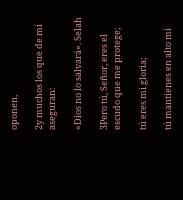oponen,

2y muchos los que de mí aseguran:

«Dios no lo salvará». Selah

3Pero tú, Señor, eres el escudo que me protege;

tú eres mi gloria;

tú mantienes en alto mi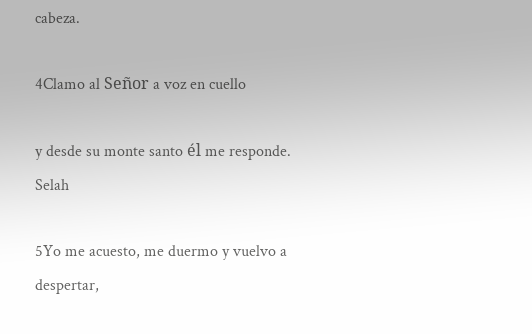cabeza.

4Clamo al Señor a voz en cuello

y desde su monte santo él me responde. Selah

5Yo me acuesto, me duermo y vuelvo a despertar,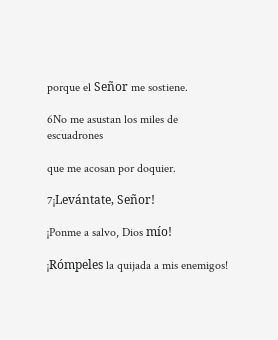porque el Señor me sostiene.

6No me asustan los miles de escuadrones

que me acosan por doquier.

7¡Levántate, Señor!

¡Ponme a salvo, Dios mío!

¡Rómpeles la quijada a mis enemigos!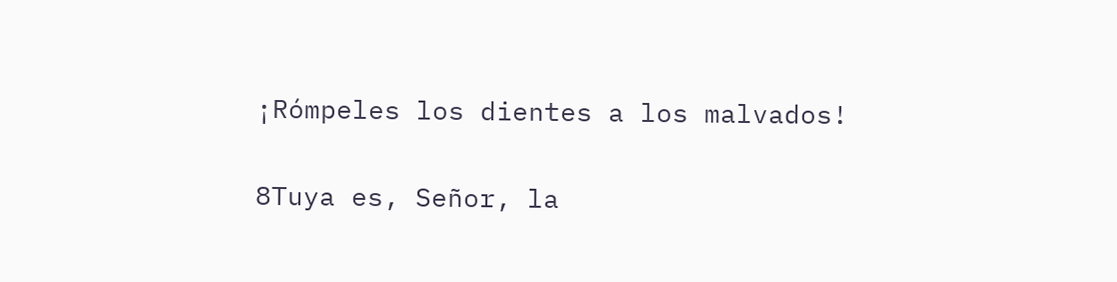¡Rómpeles los dientes a los malvados!

8Tuya es, Señor, la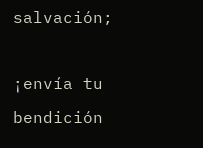salvación;

¡envía tu bendición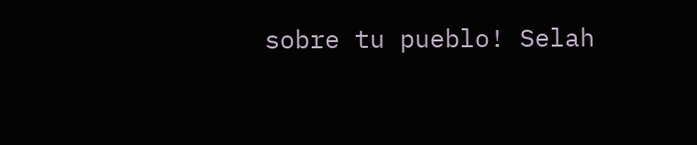sobre tu pueblo! Selah